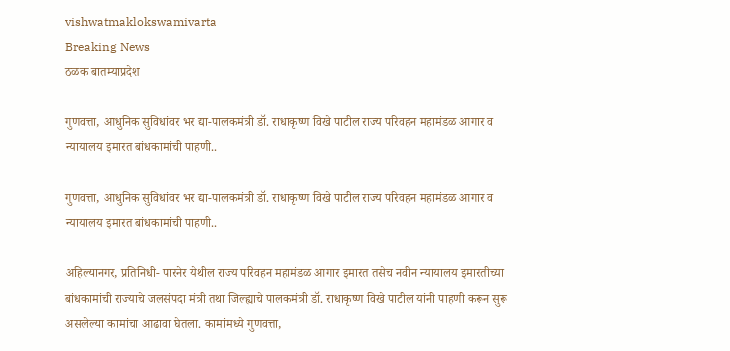vishwatmaklokswamivarta
Breaking News
ठळक बातम्याप्रदेश

गुणवत्ता, आधुनिक सुविधांवर भर द्या-पालकमंत्री डॉ. राधाकृष्ण विखे पाटील राज्य परिवहन महामंडळ आगार व न्यायालय इमारत बांधकामांची पाहणी..

गुणवत्ता, आधुनिक सुविधांवर भर द्या-पालकमंत्री डॉ. राधाकृष्ण विखे पाटील राज्य परिवहन महामंडळ आगार व न्यायालय इमारत बांधकामांची पाहणी..

अहिल्यानगर, प्रतिनिधी- पारनेर येथील राज्य परिवहन महामंडळ आगार इमारत तसेच नवीन न्यायालय इमारतीच्या बांधकामांची राज्याचे जलसंपदा मंत्री तथा जिल्ह्याचे पालकमंत्री डॉ. राधाकृष्ण विखे पाटील यांनी पाहणी करून सुरू असलेल्या कामांचा आढावा घेतला. कामांमध्ये गुणवत्ता,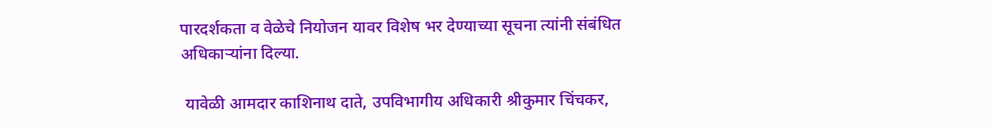पारदर्शकता व वेळेचे नियोजन यावर विशेष भर देण्याच्या सूचना त्यांनी संबंधित अधिकाऱ्यांना दिल्या.

 यावेळी आमदार काशिनाथ दाते, उपविभागीय अधिकारी श्रीकुमार चिंचकर,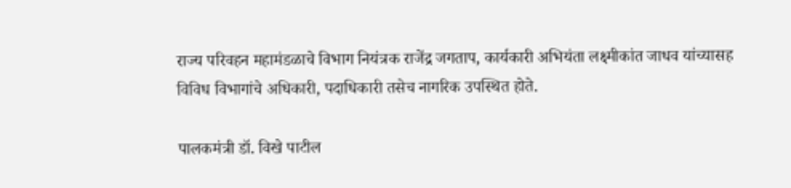राज्य परिवहन महामंडळाचे विभाग नियंत्रक राजेंद्र जगताप, कार्यकारी अभियंता लक्ष्मीकांत जाधव यांच्यासह विविध विभागांचे अधिकारी, पदाधिकारी तसेच नागरिक उपस्थित होते.

पालकमंत्री डॉ. विखे पाटील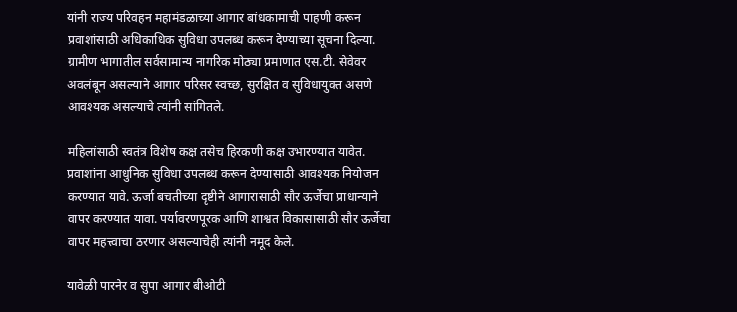यांनी राज्य परिवहन महामंडळाच्या आगार बांधकामाची पाहणी करून प्रवाशांसाठी अधिकाधिक सुविधा उपलब्ध करून देण्याच्या सूचना दिल्या. ग्रामीण भागातील सर्वसामान्य नागरिक मोठ्या प्रमाणात एस.टी. सेवेवर अवलंबून असल्याने आगार परिसर स्वच्छ, सुरक्षित व सुविधायुक्त असणे आवश्यक असल्याचे त्यांनी सांगितले.

महिलांसाठी स्वतंत्र विशेष कक्ष तसेच हिरकणी कक्ष उभारण्यात यावेत. प्रवाशांना आधुनिक सुविधा उपलब्ध करून देण्यासाठी आवश्यक नियोजन करण्यात यावे. ऊर्जा बचतीच्या दृष्टीने आगारासाठी सौर ऊर्जेचा प्राधान्याने वापर करण्यात यावा. पर्यावरणपूरक आणि शाश्वत विकासासाठी सौर ऊर्जेचा वापर महत्त्वाचा ठरणार असल्याचेही त्यांनी नमूद केले.

यावेळी पारनेर व सुपा आगार बीओटी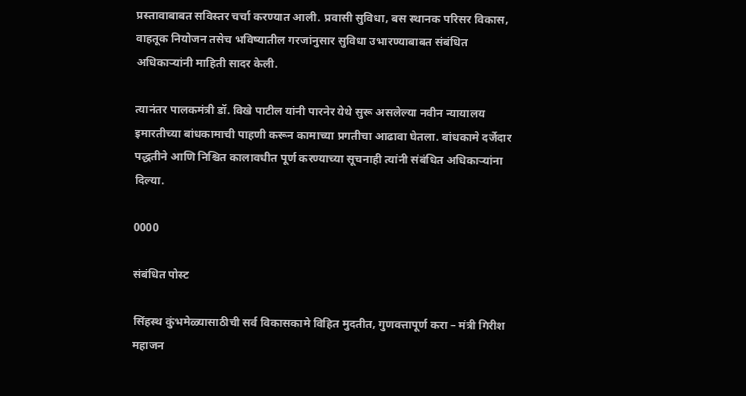प्रस्तावाबाबत सविस्तर चर्चा करण्यात आली. प्रवासी सुविधा, बस स्थानक परिसर विकास, वाहतूक नियोजन तसेच भविष्यातील गरजांनुसार सुविधा उभारण्याबाबत संबंधित अधिकाऱ्यांनी माहिती सादर केली.

त्यानंतर पालकमंत्री डॉ. विखे पाटील यांनी पारनेर येथे सुरू असलेल्या नवीन न्यायालय इमारतीच्या बांधकामाची पाहणी करून कामाच्या प्रगतीचा आढावा घेतला. बांधकामे दर्जेदार पद्धतीने आणि निश्चित कालावधीत पूर्ण करण्याच्या सूचनाही त्यांनी संबंधित अधिकाऱ्यांना दिल्या.

0000

संबंधित पोस्ट

सिंहस्थ कुंभमेळ्यासाठीची सर्व विकासकामे विहित मुदतीत, गुणवत्तापूर्ण करा – मंत्री गिरीश महाजन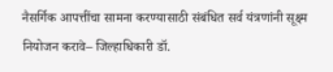नैसर्गिक आपत्तींचा सामना करण्यासाठी संबंधित सर्व यंत्रणांनी सूक्ष्म नियोजन करावे– जिल्हाधिकारी डॉ.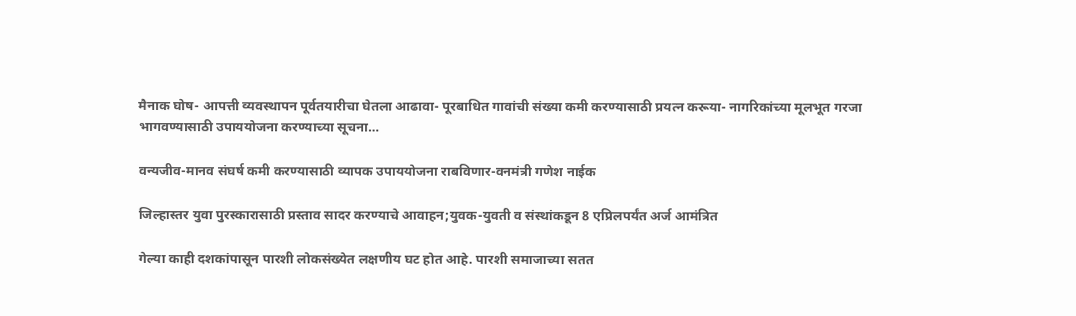मैनाक घोष- आपत्ती व्यवस्थापन पूर्वतयारीचा घेतला आढावा- पूरबाधित गावांची संख्या कमी करण्यासाठी प्रयत्न करूया- नागरिकांच्या मूलभूत गरजा भागवण्यासाठी उपाययोजना करण्याच्या सूचना…

वन्यजीव-मानव संघर्ष कमी करण्यासाठी व्यापक उपाययोजना राबविणार-वनमंत्री गणेश नाईक

जिल्हास्तर युवा पुरस्कारासाठी प्रस्ताव सादर करण्याचे आवाहन;युवक-युवती व संस्थांकडून 8 एप्रिलपर्यंत अर्ज आमंत्रित

गेल्या काही दशकांपासून पारशी लोकसंख्येत लक्षणीय घट होत आहे. पारशी समाजाच्या सतत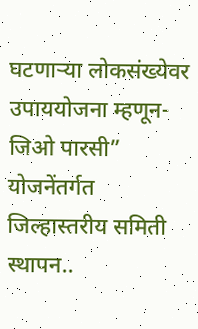घटणाऱ्या लोकसंख्येवर उपाययोजना म्हणून-जिओ पारसी” योजनेंतर्गत जिल्हास्तरीय समिती स्थापन..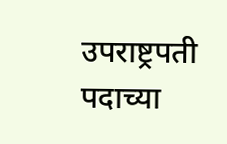उपराष्ट्रपती पदाच्या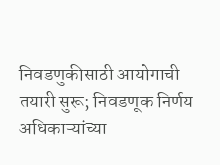निवडणुकीसाठी आयोगाची तयारी सुरू; निवडणूक निर्णय अधिकाऱ्यांच्या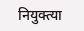नियुक्त्या